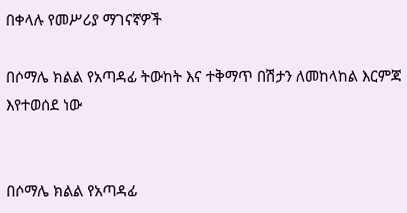በቀላሉ የመሥሪያ ማገናኛዎች

በሶማሌ ክልል የአጣዳፊ ትውከት እና ተቅማጥ በሽታን ለመከላከል እርምጃ እየተወሰደ ነው


በሶማሌ ክልል የአጣዳፊ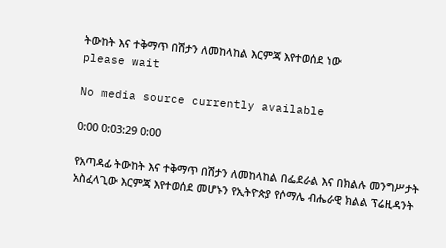ትውከት እና ተቅማጥ በሽታን ለመከላከል እርምጃ እየተወሰደ ነው
please wait

No media source currently available

0:00 0:03:29 0:00

የአጣዳፊ ትውከት እና ተቅማጥ በሽታን ለመከላከል በፌደራል እና በክልሉ መንግሥታት አስፈላጊው እርምጃ እየተወሰደ መሆኑን የኢትዮጵያ የሶማሌ ብሔራዊ ክልል ፕሬዚዳንት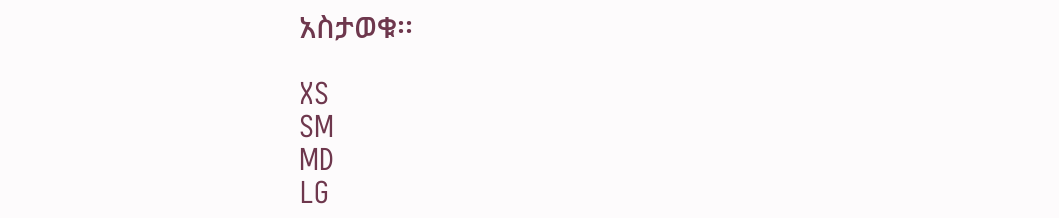አስታወቁ፡፡

XS
SM
MD
LG